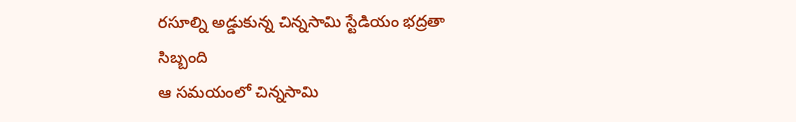రసూల్ని అడ్డుకున్న చిన్నసామి స్టేడియం భద్రతా సిబ్బంది
ఆ సమయంలో చిన్నసామి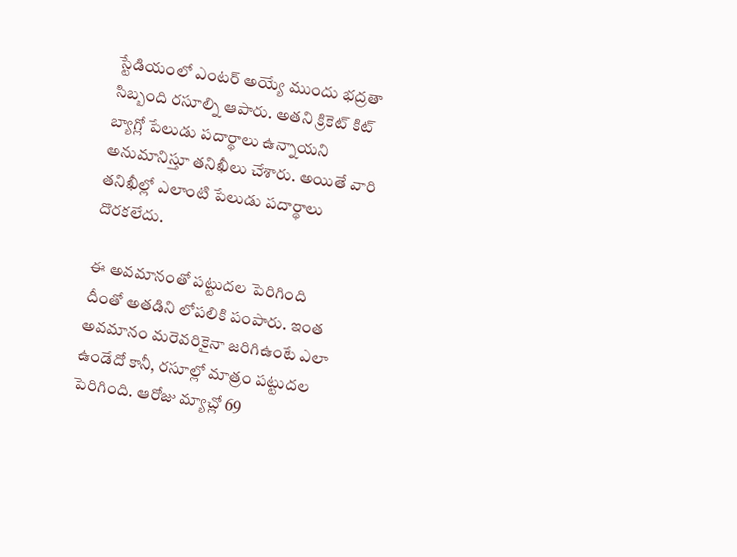స్టేడియంలో ఎంటర్ అయ్యే ముందు భద్రతా సిబ్బంది రసూల్ని ఆపారు. అతని క్రికెట్ కిట్ బ్యాగ్లో పేలుడు పదార్థాలు ఉన్నాయని అనుమానిస్తూ తనిఖీలు చేశారు. అయితే వారి తనిఖీల్లో ఎలాంటి పేలుడు పదార్థాలు దొరకలేదు.

ఈ అవమానంతో పట్టుదల పెరిగింది
దీంతో అతడిని లోపలికి పంపారు. ఇంత అవమానం మరెవరికైనా జరిగిఉంటే ఎలా ఉండేదో కానీ, రసూల్లో మాత్రం పట్టుదల పెరిగింది. ఆరోజు మ్యాచ్లో 69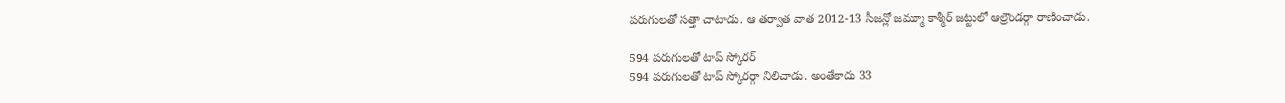పరుగులతో సత్తా చాటాడు. ఆ తర్వాత వాత 2012-13 సీజన్లో జమ్మూ కాశ్మీర్ జట్టులో ఆల్రౌండర్గా రాణించాడు.

594 పరుగులతో టాప్ స్కోరర్
594 పరుగులతో టాప్ స్కోరర్గా నిలిచాడు. అంతేకాదు 33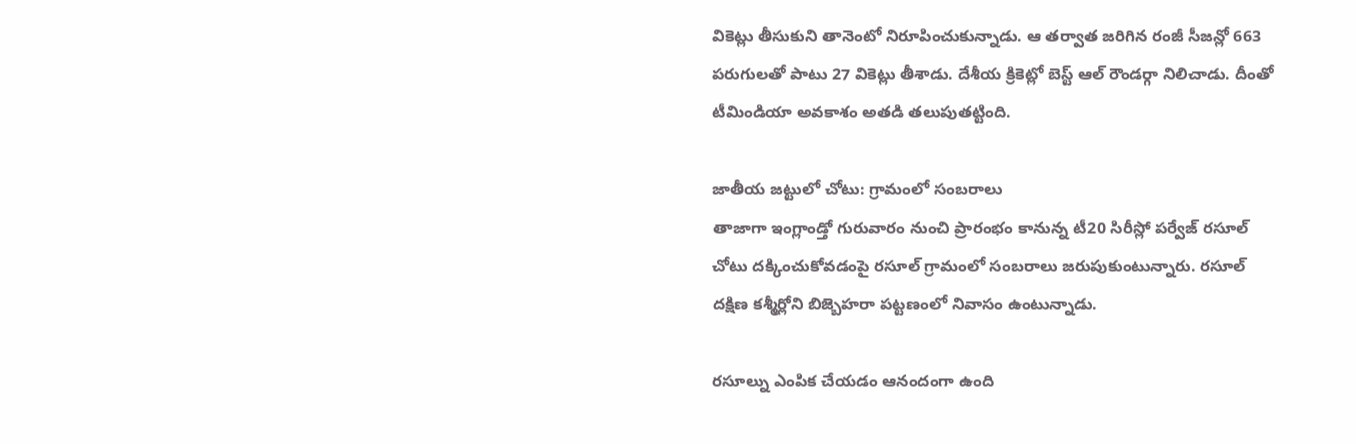వికెట్లు తీసుకుని తానెంటో నిరూపించుకున్నాడు. ఆ తర్వాత జరిగిన రంజీ సీజన్లో 663 పరుగులతో పాటు 27 వికెట్లు తీశాడు. దేశీయ క్రికెట్లో బెస్ట్ ఆల్ రౌండర్గా నిలిచాడు. దీంతో టీమిండియా అవకాశం అతడి తలుపుతట్టింది.

జాతీయ జట్టులో చోటు: గ్రామంలో సంబరాలు
తాజాగా ఇంగ్లాండ్తో గురువారం నుంచి ప్రారంభం కానున్న టీ20 సిరీస్లో పర్వేజ్ రసూల్ చోటు దక్కించుకోవడంపై రసూల్ గ్రామంలో సంబరాలు జరుపుకుంటున్నారు. రసూల్ దక్షిణ కశ్మీర్లోని బిజ్బెహరా పట్టణంలో నివాసం ఉంటున్నాడు.

రసూల్ను ఎంపిక చేయడం ఆనందంగా ఉంది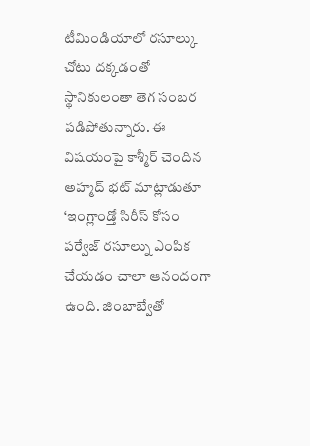టీమిండియాలో రసూల్కు చోటు దక్కడంతో స్థానికులంతా తెగ సంబర పడిపోతున్నారు. ఈ విషయంపై కాశ్మీర్ చెందిన అహ్మద్ భట్ మాట్లాడుతూ ‘ఇంగ్లాండ్తో సిరీస్ కోసం పర్వేజ్ రసూల్ను ఎంపిక చేయడం చాలా ఆనందంగా ఉంది. జింబాబ్వేతో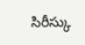సిరీస్కు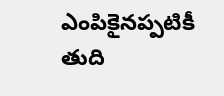ఎంపికైనప్పటికీ తుది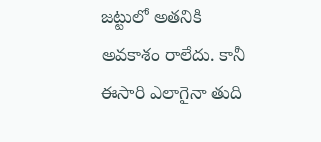జట్టులో అతనికి అవకాశం రాలేదు. కానీ ఈసారి ఎలాగైనా తుది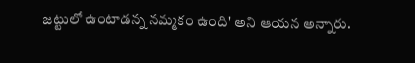జట్టులో ఉంటాడన్న నమ్మకం ఉంది' అని ఆయన అన్నారు.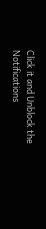Click it and Unblock the Notifications